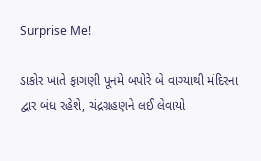Surprise Me!

ડાકોર ખાતે ફાગણી પૂનમે બપોરે બે વાગ્યાથી મંદિરના દ્વાર બંધ રહેશે, ચંદ્રગ્રહણને લઈ લેવાયો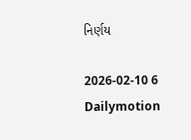નિર્ણય

2026-02-10 6 Dailymotion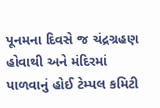પૂનમના દિવસે જ ચંદ્રગ્રહણ હોવાથી અને મંદિરમાં પાળવાનું હોઈ ટેમ્પલ કમિટી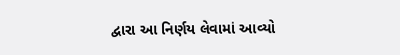દ્વારા આ નિર્ણય લેવામાં આવ્યો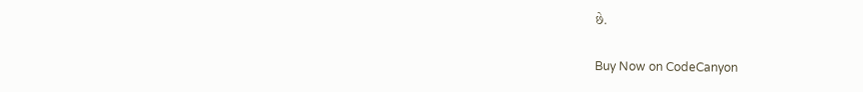છે.

Buy Now on CodeCanyon